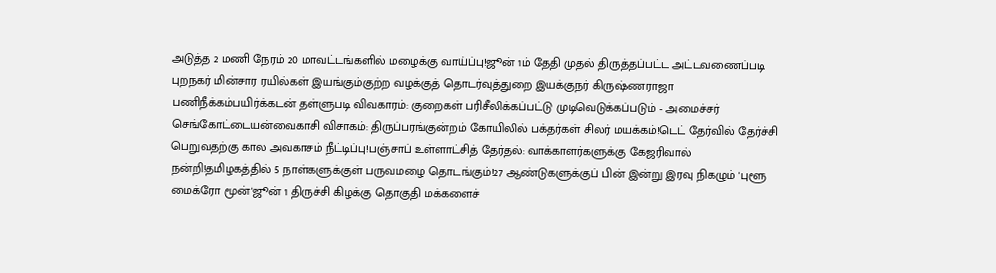அடுத்த 2 மணி நேரம் 20 மாவட்டங்களில் மழைக்கு வாய்ப்பு!ஜூன் 1ம் தேதி முதல் திருத்தப்பட்ட அட்டவணைப்படி புறநகர் மின்சார ரயில்கள் இயங்கும்குற்ற வழக்குத் தொடர்வுத்துறை இயக்குநர் கிருஷ்ணராஜா பணிநீக்கம்பயிர்க்கடன் தள்ளுபடி விவகாரம்: குறைகள் பரிசீலிக்கப்பட்டு முடிவெடுக்கப்படும் - அமைச்சர் செங்கோட்டையன்வைகாசி விசாகம்: திருப்பரங்குன்றம் கோயிலில் பக்தர்கள் சிலர் மயக்கம்!டெட் தேர்வில் தேர்ச்சி பெறுவதற்கு கால அவகாசம் நீட்டிப்பு!பஞ்சாப் உள்ளாட்சித் தேர்தல்: வாக்காளர்களுக்கு கேஜரிவால் நன்றி!தமிழகத்தில் 5 நாள்களுக்குள் பருவமழை தொடங்கும்!27 ஆண்டுகளுக்குப் பின் இன்று இரவு நிகழும் 'புளூ மைக்ரோ மூன்'ஜூன் 1 திருச்சி கிழக்கு தொகுதி மக்களைச்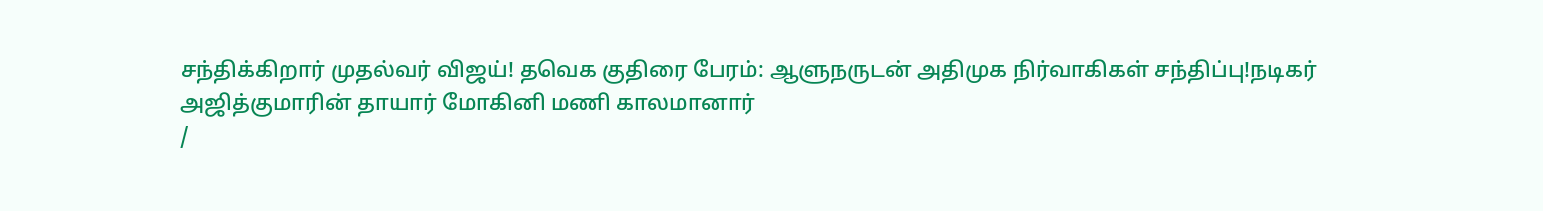சந்திக்கிறார் முதல்வர் விஜய்! தவெக குதிரை பேரம்: ஆளுநருடன் அதிமுக நிர்வாகிகள் சந்திப்பு!நடிகர் அஜித்குமாரின் தாயார் மோகினி மணி காலமானார்
/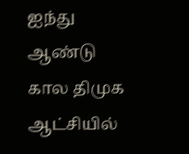ஐந்து ஆண்டு கால திமுக ஆட்சியில்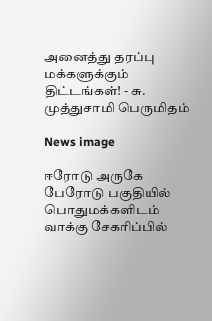அனைத்து தரப்பு மக்களுக்கும் திட்டங்கள்! - சு. முத்துசாமி பெருமிதம்

News image

ஈரோடு அருகே பேரோடு பகுதியில் பொதுமக்களிடம் வாக்கு சேகரிப்பில்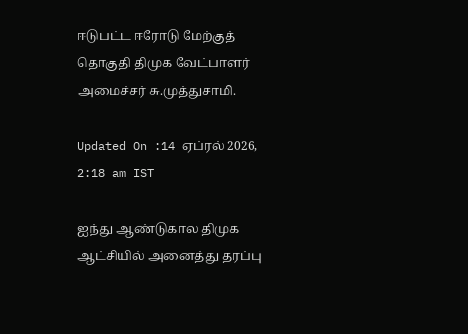ஈடுபட்ட ஈரோடு மேற்குத் தொகுதி திமுக வேட்பாளர் அமைச்சர் சு.முத்துசாமி.

Updated On :14 ஏப்ரல் 2026, 2:18 am IST

ஐந்து ஆண்டுகால திமுக ஆட்சியில் அனைத்து தரப்பு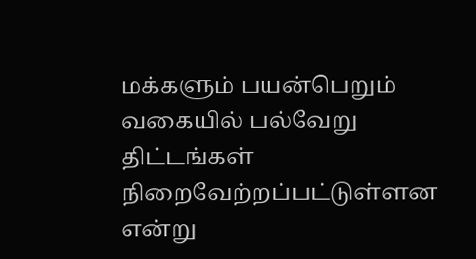மக்களும் பயன்பெறும் வகையில் பல்வேறு திட்டங்கள் நிறைவேற்றப்பட்டுள்ளன என்று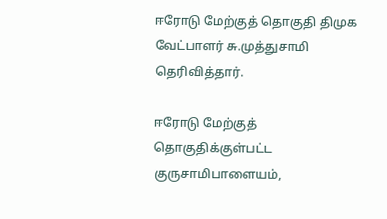ஈரோடு மேற்குத் தொகுதி திமுக வேட்பாளர் சு.முத்துசாமி தெரிவித்தார்.

ஈரோடு மேற்குத் தொகுதிக்குள்பட்ட குருசாமிபாளையம்,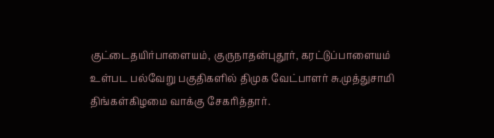குட்டைதயிர்பாளையம், குருநாதன்புதூர், கரட்டுப்பாளையம் உள்பட பல்வேறு பகுதிகளில் திமுக வேட்பாளர் சு.முத்துசாமி திங்கள்கிழமை வாக்கு சேகரித்தார்.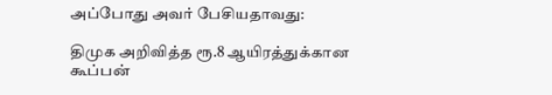அப்போது அவர் பேசியதாவது:

திமுக அறிவித்த ரூ.8 ஆயிரத்துக்கான கூப்பன்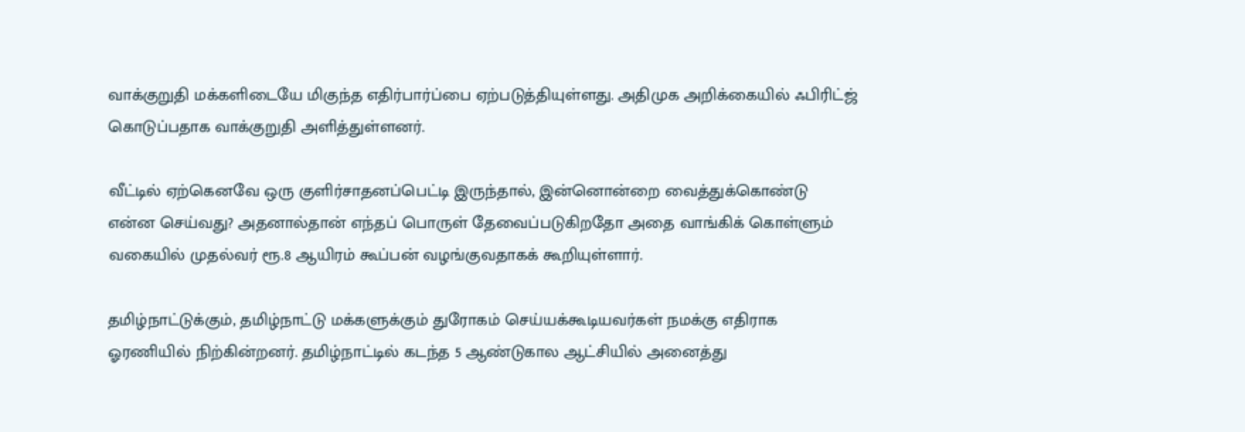வாக்குறுதி மக்களிடையே மிகுந்த எதிர்பார்ப்பை ஏற்படுத்தியுள்ளது. அதிமுக அறிக்கையில் ஃபிரிட்ஜ் கொடுப்பதாக வாக்குறுதி அளித்துள்ளனர்.

வீட்டில் ஏற்கெனவே ஒரு குளிர்சாதனப்பெட்டி இருந்தால், இன்னொன்றை வைத்துக்கொண்டு என்ன செய்வது? அதனால்தான் எந்தப் பொருள் தேவைப்படுகிறதோ அதை வாங்கிக் கொள்ளும் வகையில் முதல்வர் ரூ.8 ஆயிரம் கூப்பன் வழங்குவதாகக் கூறியுள்ளார்.

தமிழ்நாட்டுக்கும், தமிழ்நாட்டு மக்களுக்கும் துரோகம் செய்யக்கூடியவர்கள் நமக்கு எதிராக ஓரணியில் நிற்கின்றனர். தமிழ்நாட்டில் கடந்த 5 ஆண்டுகால ஆட்சியில் அனைத்து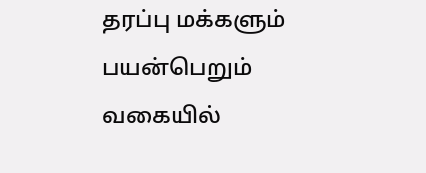தரப்பு மக்களும் பயன்பெறும் வகையில்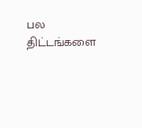பல திட்டங்களை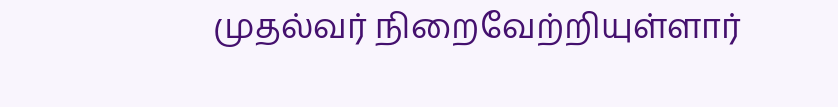முதல்வர் நிறைவேற்றியுள்ளார்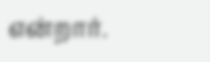என்றார்.